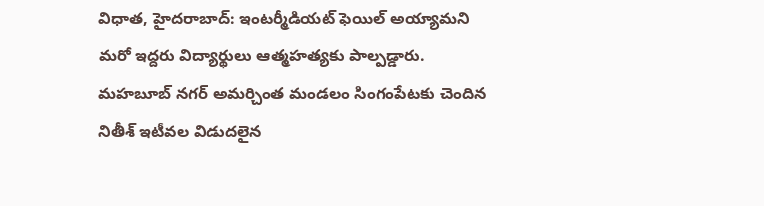విధాత, హైదరాబాద్: ఇంటర్మీడియట్ ఫెయిల్ అయ్యామని మరో ఇద్దరు విద్యార్థులు ఆత్మహత్యకు పాల్పడ్డారు. మహబూబ్ నగర్ అమర్చింత మండలం సింగంపేటకు చెందిన నితీశ్ ఇటీవల విడుదలైన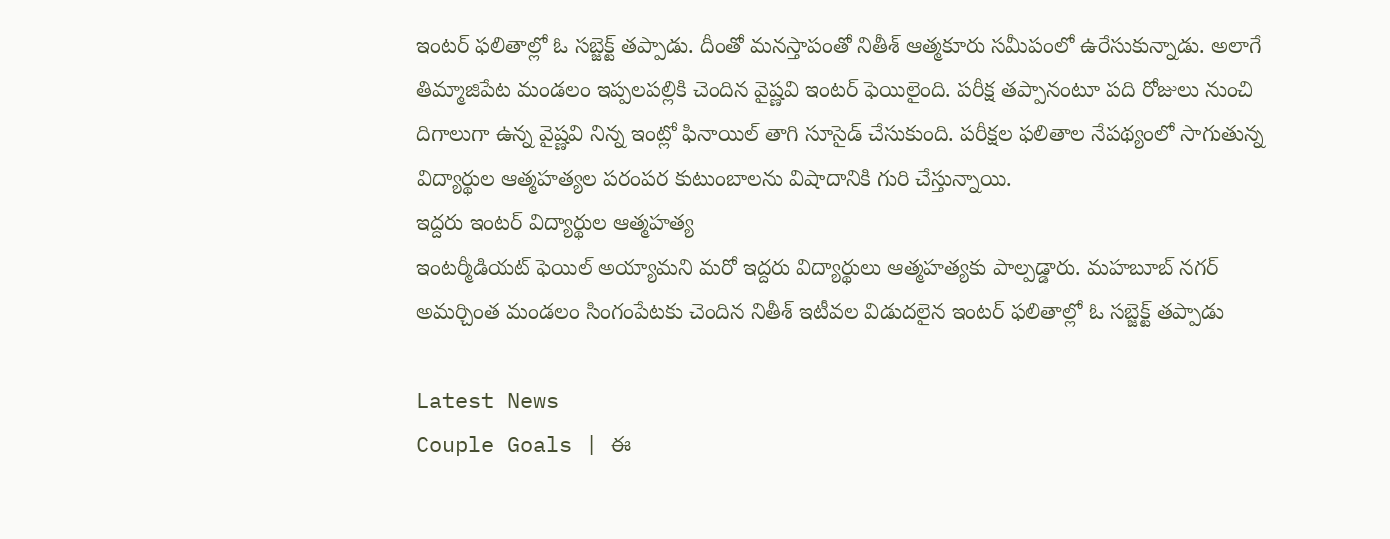ఇంటర్ ఫలితాల్లో ఓ సబ్జెక్ట్ తప్పాడు. దీంతో మనస్తాపంతో నితీశ్ ఆత్మకూరు సమీపంలో ఉరేసుకున్నాడు. అలాగే తిమ్మాజిపేట మండలం ఇప్పలపల్లికి చెందిన వైష్ణవి ఇంటర్ ఫెయిలైంది. పరీక్ష తప్పానంటూ పది రోజులు నుంచి దిగాలుగా ఉన్న వైష్ణవి నిన్న ఇంట్లో ఫినాయిల్ తాగి సూసైడ్ చేసుకుంది. పరీక్షల ఫలితాల నేపథ్యంలో సాగుతున్న విద్యార్థుల ఆత్మహత్యల పరంపర కుటుంబాలను విషాదానికి గురి చేస్తున్నాయి.
ఇద్దరు ఇంటర్ విద్యార్థుల ఆత్మహత్య
ఇంటర్మీడియట్ ఫెయిల్ అయ్యామని మరో ఇద్దరు విద్యార్థులు ఆత్మహత్యకు పాల్పడ్డారు. మహబూబ్ నగర్ అమర్చింత మండలం సింగంపేటకు చెందిన నితీశ్ ఇటీవల విడుదలైన ఇంటర్ ఫలితాల్లో ఓ సబ్జెక్ట్ తప్పాడు

Latest News
Couple Goals | ఈ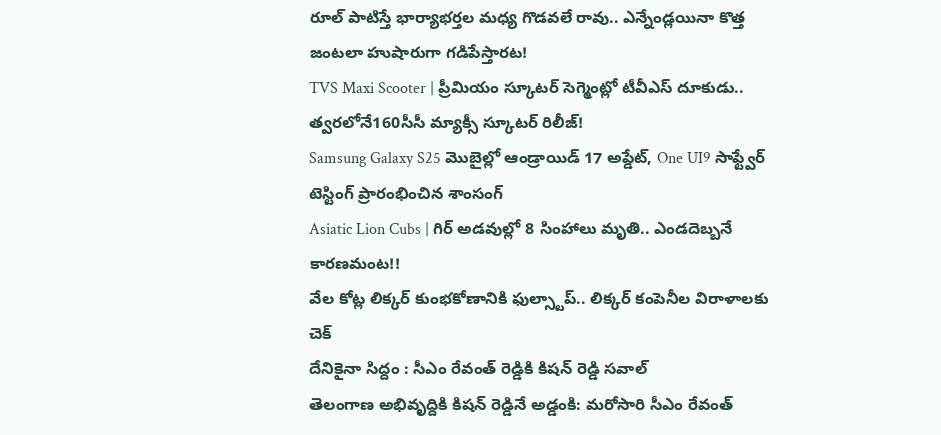రూల్ పాటిస్తే భార్యాభర్తల మధ్య గొడవలే రావు.. ఎన్నేండ్లయినా కొత్త జంటలా హుషారుగా గడిపేస్తారట!
TVS Maxi Scooter | ప్రీమియం స్కూటర్ సెగ్మెంట్లో టీవీఎస్ దూకుడు.. త్వరలోనే160సీసీ మ్యాక్సీ స్కూటర్ రిలీజ్!
Samsung Galaxy S25 మొబైల్లో ఆండ్రాయిడ్ 17 అప్డేట్, One UI9 సాఫ్ట్వేర్ టెస్టింగ్ ప్రారంభించిన శాంసంగ్
Asiatic Lion Cubs | గిర్ అడవుల్లో 8 సింహాలు మృతి.. ఎండదెబ్బనే కారణమంట!!
వేల కోట్ల లిక్కర్ కుంభకోణానికి ఫుల్స్టాప్.. లిక్కర్ కంపెనీల విరాళాలకు చెక్
దేనికైనా సిద్దం : సీఎం రేవంత్ రెడ్డికి కిషన్ రెడ్డి సవాల్
తెలంగాణ అభివృద్దికి కిషన్ రెడ్డినే అడ్డంకి: మరోసారి సీఎం రేవంత్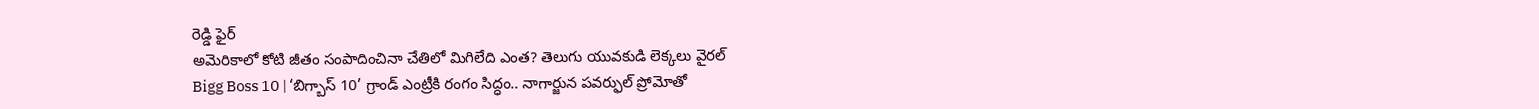రెడ్డి ఫైర్
అమెరికాలో కోటి జీతం సంపాదించినా చేతిలో మిగిలేది ఎంత? తెలుగు యువకుడి లెక్కలు వైరల్
Bigg Boss 10 | ‘బిగ్బాస్ 10’ గ్రాండ్ ఎంట్రీకి రంగం సిద్ధం.. నాగార్జున పవర్ఫుల్ ప్రోమోతో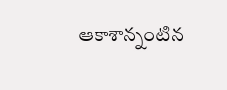ఆకాశాన్నంటిన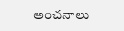అంచనాలు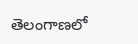తెలంగాణలో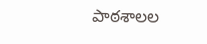పాఠశాలల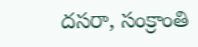దసరా, సంక్రాంతి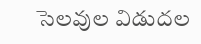సెలవుల విడుదల